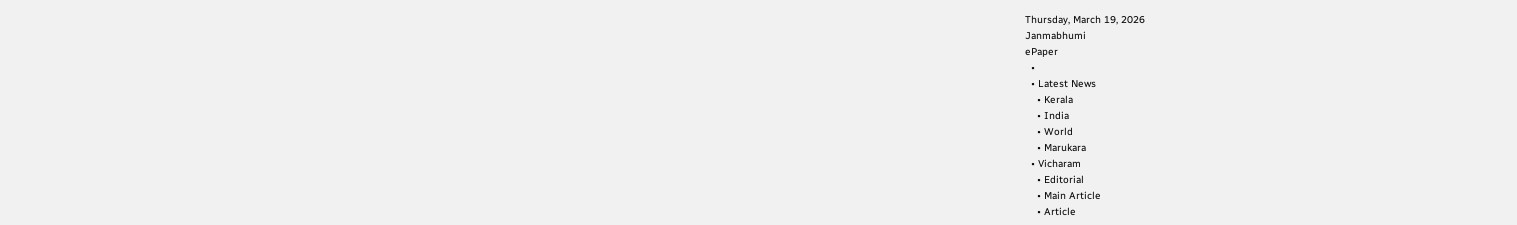Thursday, March 19, 2026
Janmabhumi
ePaper
  •
  • Latest News
    • Kerala
    • India
    • World
    • Marukara
  • Vicharam
    • Editorial
    • Main Article
    • Article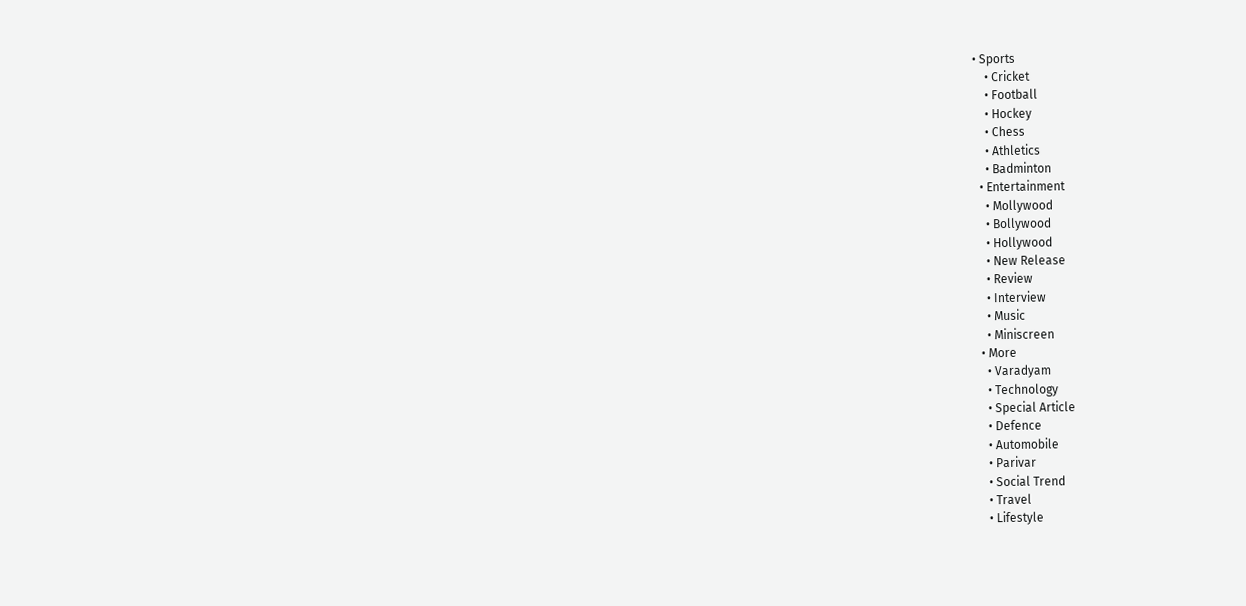• Sports
    • Cricket
    • Football
    • Hockey
    • Chess
    • Athletics
    • Badminton
  • Entertainment
    • Mollywood
    • Bollywood
    • Hollywood
    • New Release
    • Review
    • Interview
    • Music
    • Miniscreen
  • More
    • Varadyam
    • Technology
    • Special Article
    • Defence
    • Automobile
    • Parivar
    • Social Trend
    • Travel
    • Lifestyle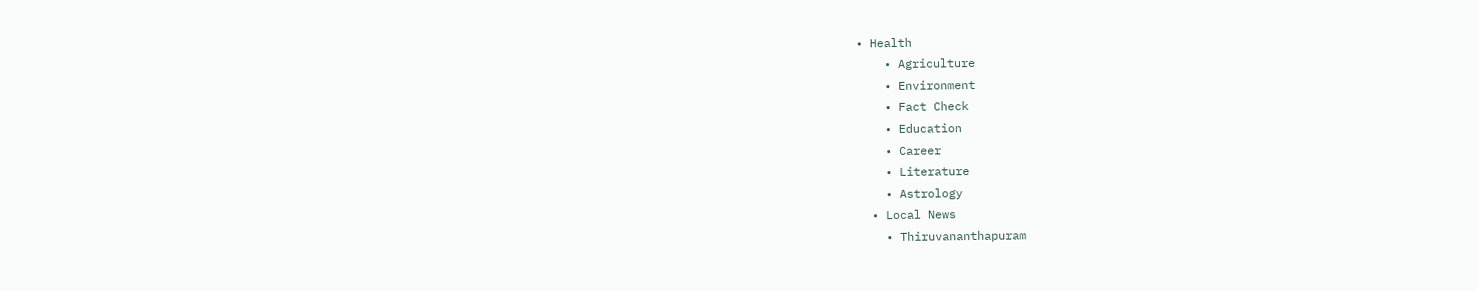• Health
    • Agriculture
    • Environment
    • Fact Check
    • Education
    • Career
    • Literature
    • Astrology
  • Local News
    • Thiruvananthapuram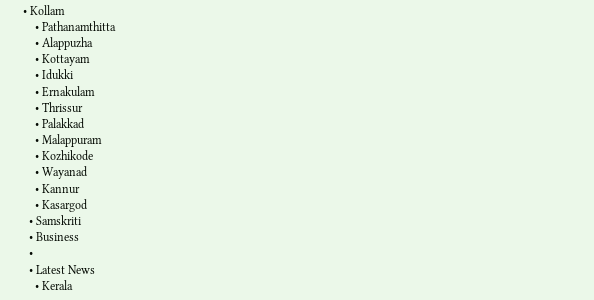• Kollam
    • Pathanamthitta
    • Alappuzha
    • Kottayam
    • Idukki
    • Ernakulam
    • Thrissur
    • Palakkad
    • Malappuram
    • Kozhikode
    • Wayanad
    • Kannur
    • Kasargod
  • Samskriti
  • Business
  •
  • Latest News
    • Kerala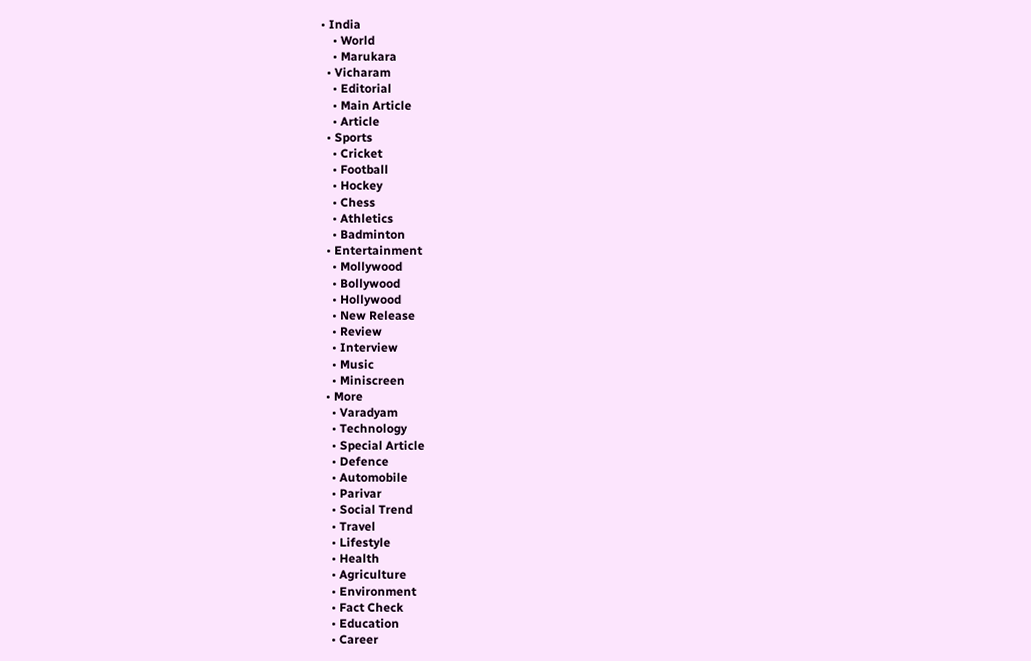• India
    • World
    • Marukara
  • Vicharam
    • Editorial
    • Main Article
    • Article
  • Sports
    • Cricket
    • Football
    • Hockey
    • Chess
    • Athletics
    • Badminton
  • Entertainment
    • Mollywood
    • Bollywood
    • Hollywood
    • New Release
    • Review
    • Interview
    • Music
    • Miniscreen
  • More
    • Varadyam
    • Technology
    • Special Article
    • Defence
    • Automobile
    • Parivar
    • Social Trend
    • Travel
    • Lifestyle
    • Health
    • Agriculture
    • Environment
    • Fact Check
    • Education
    • Career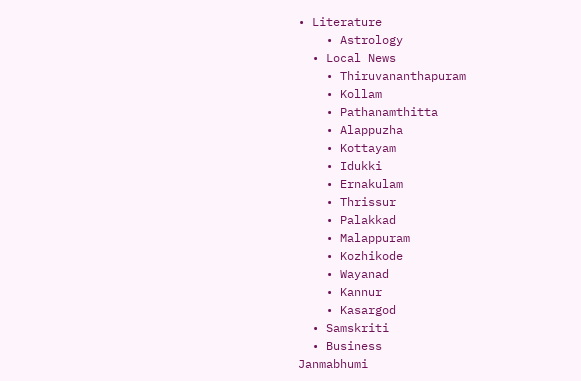• Literature
    • Astrology
  • Local News
    • Thiruvananthapuram
    • Kollam
    • Pathanamthitta
    • Alappuzha
    • Kottayam
    • Idukki
    • Ernakulam
    • Thrissur
    • Palakkad
    • Malappuram
    • Kozhikode
    • Wayanad
    • Kannur
    • Kasargod
  • Samskriti
  • Business
Janmabhumi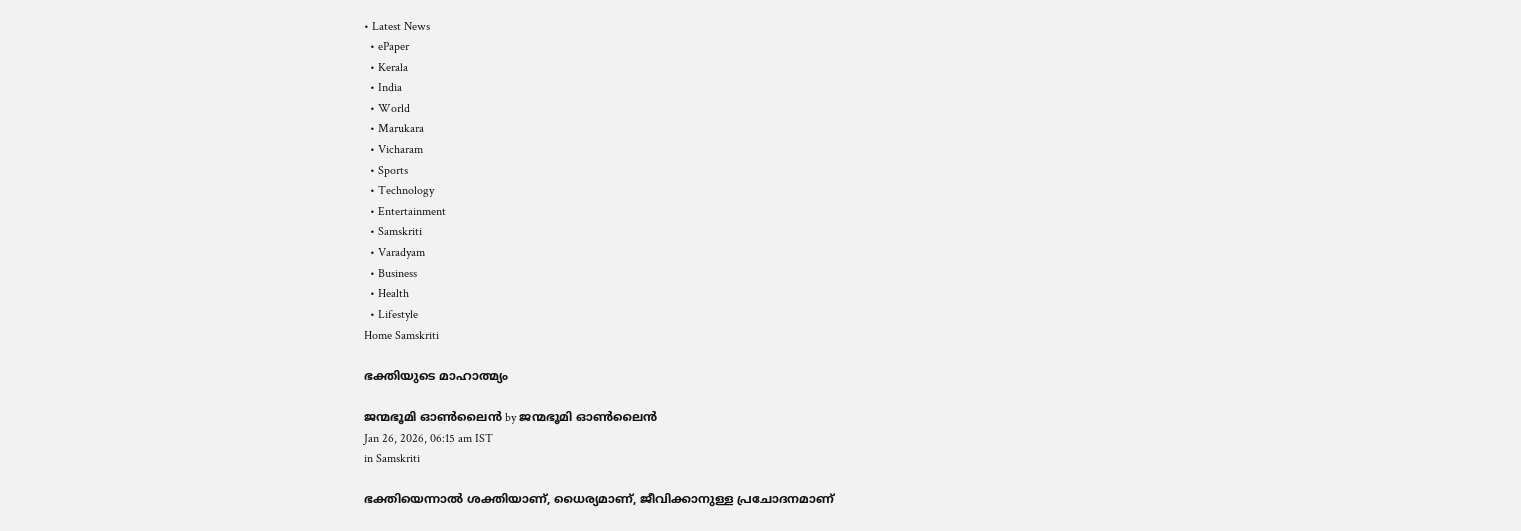• Latest News
  • ePaper
  • Kerala
  • India
  • World
  • Marukara
  • Vicharam
  • Sports
  • Technology
  • Entertainment
  • Samskriti
  • Varadyam
  • Business
  • Health
  • Lifestyle
Home Samskriti

ഭക്തിയുടെ മാഹാത്മ്യം

ജന്മഭൂമി ഓണ്‍ലൈന്‍ by ജന്മഭൂമി ഓണ്‍ലൈന്‍
Jan 26, 2026, 06:15 am IST
in Samskriti

ഭക്തിയെന്നാല്‍ ശക്തിയാണ്, ധൈര്യമാണ്, ജീവിക്കാനുള്ള പ്രചോദനമാണ്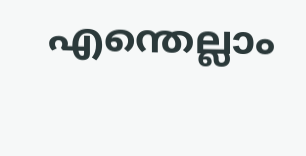എന്തെല്ലാം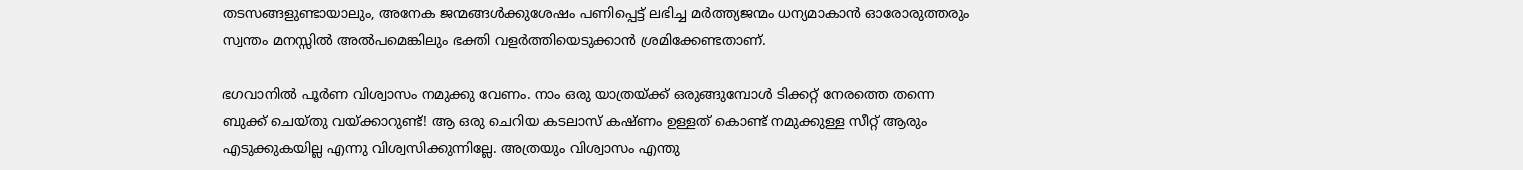തടസങ്ങളുണ്ടായാലും, അനേക ജന്മങ്ങള്‍ക്കുശേഷം പണിപ്പെട്ട് ലഭിച്ച മര്‍ത്ത്യജന്മം ധന്യമാകാന്‍ ഓരോരുത്തരും സ്വന്തം മനസ്സില്‍ അല്‍പമെങ്കിലും ഭക്തി വളര്‍ത്തിയെടുക്കാന്‍ ശ്രമിക്കേണ്ടതാണ്.

ഭഗവാനില്‍ പൂര്‍ണ വിശ്വാസം നമുക്കു വേണം. നാം ഒരു യാത്രയ്‌ക്ക് ഒരുങ്ങുമ്പോള്‍ ടിക്കറ്റ് നേരത്തെ തന്നെ ബുക്ക് ചെയ്തു വയ്‌ക്കാറുണ്ട്! ആ ഒരു ചെറിയ കടലാസ് കഷ്ണം ഉള്ളത് കൊണ്ട് നമുക്കുള്ള സീറ്റ് ആരും എടുക്കുകയില്ല എന്നു വിശ്വസിക്കുന്നില്ലേ. അത്രയും വിശ്വാസം എന്തു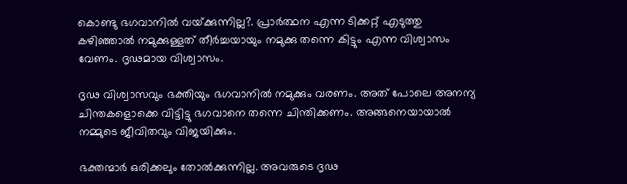കൊണ്ടു ഭഗവാനില്‍ വയ്‌ക്കുന്നില്ല?. പ്രാര്‍ത്ഥന എന്ന ടിക്കറ്റ് എടുത്തു കഴിഞ്ഞാല്‍ നമുക്കുള്ളത് തീര്‍ച്ചയായും നമുക്കു തന്നെ കിട്ടും എന്ന വിശ്വാസം വേണം. ദൃഢമായ വിശ്വാസം.

ദൃഢ വിശ്വാസവും ഭക്തിയും ഭഗവാനില്‍ നമുക്കും വരണം. അത് പോലെ അനന്യ ചിന്തകളൊക്കെ വിട്ടിട്ടു ഭഗവാനെ തന്നെ ചിന്തിക്കണം. അങ്ങനെയായാല്‍ നമ്മുടെ ജീവിതവും വിജയിക്കും.

ഭക്തന്മാര്‍ ഒരിക്കലും തോല്‍ക്കുന്നില്ല. അവരുടെ ദൃഢ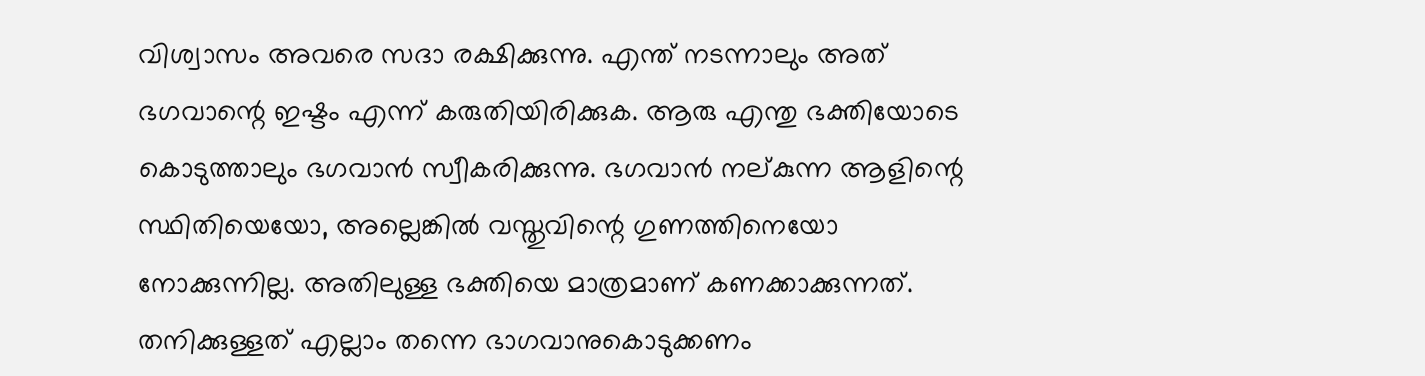വിശ്വാസം അവരെ സദാ രക്ഷിക്കുന്നു. എന്ത് നടന്നാലും അത് ഭഗവാന്റെ ഇഷ്ടം എന്ന് കരുതിയിരിക്കുക. ആരു എന്തു ഭക്തിയോടെ കൊടുത്താലും ഭഗവാന്‍ സ്വീകരിക്കുന്നു. ഭഗവാന്‍ നല്കുന്ന ആളിന്റെ സ്ഥിതിയെയോ, അല്ലെങ്കില്‍ വസ്തുവിന്റെ ഗുണത്തിനെയോ നോക്കുന്നില്ല. അതിലുള്ള ഭക്തിയെ മാത്രമാണ് കണക്കാക്കുന്നത്. തനിക്കുള്ളത് എല്ലാം തന്നെ ഭാഗവാനുകൊടുക്കണം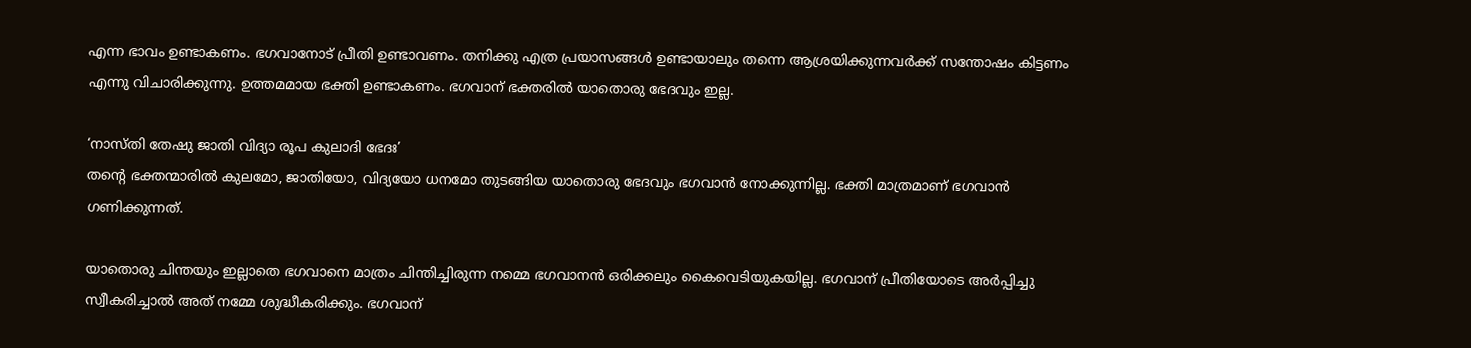എന്ന ഭാവം ഉണ്ടാകണം. ഭഗവാനോട് പ്രീതി ഉണ്ടാവണം. തനിക്കു എത്ര പ്രയാസങ്ങള്‍ ഉണ്ടായാലും തന്നെ ആശ്രയിക്കുന്നവര്‍ക്ക് സന്തോഷം കിട്ടണം എന്നു വിചാരിക്കുന്നു. ഉത്തമമായ ഭക്തി ഉണ്ടാകണം. ഭഗവാന് ഭക്തരില്‍ യാതൊരു ഭേദവും ഇല്ല.

‘നാസ്തി തേഷു ജാതി വിദ്യാ രൂപ കുലാദി ഭേദഃ’
തന്റെ ഭക്തന്മാരില്‍ കുലമോ, ജാതിയോ, വിദ്യയോ ധനമോ തുടങ്ങിയ യാതൊരു ഭേദവും ഭഗവാന്‍ നോക്കുന്നില്ല. ഭക്തി മാത്രമാണ് ഭഗവാന്‍ ഗണിക്കുന്നത്.

യാതൊരു ചിന്തയും ഇല്ലാതെ ഭഗവാനെ മാത്രം ചിന്തിച്ചിരുന്ന നമ്മെ ഭഗവാനന്‍ ഒരിക്കലും കൈവെടിയുകയില്ല. ഭഗവാന് പ്രീതിയോടെ അര്‍പ്പിച്ചു സ്വീകരിച്ചാല്‍ അത് നമ്മേ ശുദ്ധീകരിക്കും. ഭഗവാന്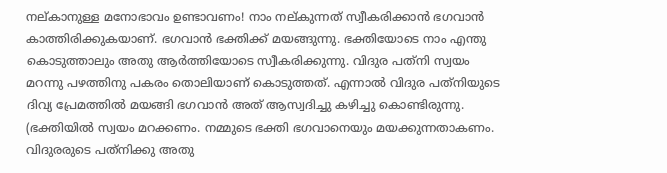നല്കാനുള്ള മനോഭാവം ഉണ്ടാവണം! നാം നല്കുന്നത് സ്വീകരിക്കാന്‍ ഭഗവാന്‍ കാത്തിരിക്കുകയാണ്. ഭഗവാന്‍ ഭക്തിക്ക് മയങ്ങുന്നു. ഭക്തിയോടെ നാം എന്തു കൊടുത്താലും അതു ആര്‍ത്തിയോടെ സ്വീകരിക്കുന്നു. വിദുര പത്‌നി സ്വയം മറന്നു പഴത്തിനു പകരം തൊലിയാണ് കൊടുത്തത്. എന്നാല്‍ വിദുര പത്‌നിയുടെ ദിവ്യ പ്രേമത്തില്‍ മയങ്ങി ഭഗവാന്‍ അത് ആസ്വദിച്ചു കഴിച്ചു കൊണ്ടിരുന്നു. (ഭക്തിയില്‍ സ്വയം മറക്കണം. നമ്മുടെ ഭക്തി ഭഗവാനെയും മയക്കുന്നതാകണം. വിദുരരുടെ പത്‌നിക്കു അതു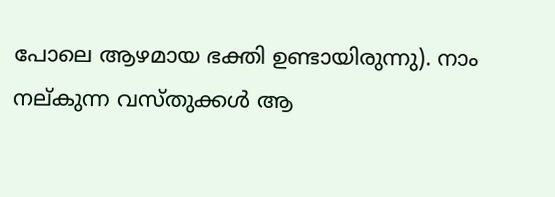പോലെ ആഴമായ ഭക്തി ഉണ്ടായിരുന്നു). നാം നല്കുന്ന വസ്തുക്കള്‍ ആ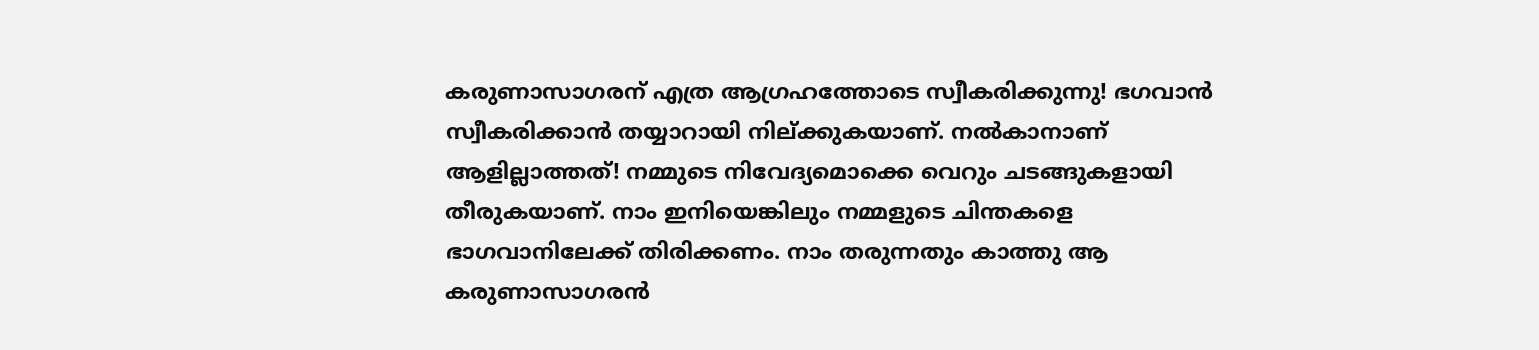കരുണാസാഗരന് എത്ര ആഗ്രഹത്തോടെ സ്വീകരിക്കുന്നു! ഭഗവാന്‍ സ്വീകരിക്കാന്‍ തയ്യാറായി നില്ക്കുകയാണ്. നല്‍കാനാണ് ആളില്ലാത്തത്! നമ്മുടെ നിവേദ്യമൊക്കെ വെറും ചടങ്ങുകളായി തീരുകയാണ്. നാം ഇനിയെങ്കിലും നമ്മളുടെ ചിന്തകളെ ഭാഗവാനിലേക്ക് തിരിക്കണം. നാം തരുന്നതും കാത്തു ആ കരുണാസാഗരന്‍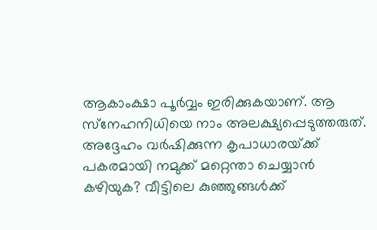ആകാംക്ഷാ പൂര്‍വ്വം ഇരിക്കുകയാണ്. ആ സ്‌നേഹനിധിയെ നാം അലക്ഷ്യപ്പെടുത്തരുത്. അദ്ദേഹം വര്‍ഷിക്കുന്ന കൃപാധാരയ്‌ക്ക് പകരമായി നമുക്ക് മറ്റെന്താ ചെയ്യാന്‍ കഴിയുക? വീട്ടിലെ കുഞ്ഞുങ്ങള്‍ക്ക്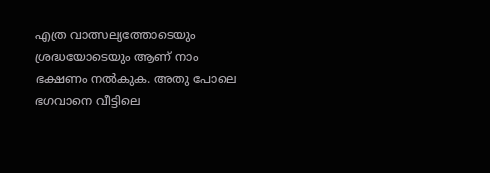എത്ര വാത്സല്യത്തോടെയും ശ്രദ്ധയോടെയും ആണ് നാം ഭക്ഷണം നല്‍കുക. അതു പോലെ ഭഗവാനെ വീട്ടിലെ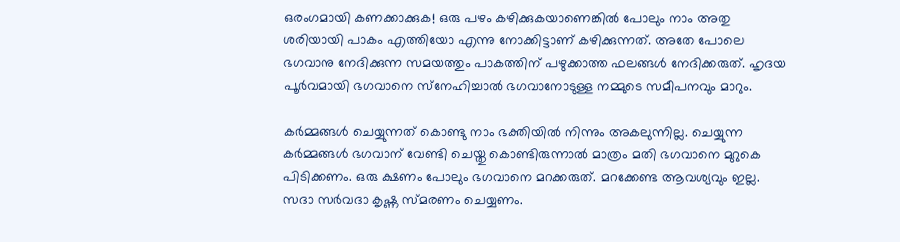ഒരംഗമായി കണക്കാക്കുക! ഒരു പഴം കഴിക്കുകയാണെങ്കില്‍ പോലും നാം അതു ശരിയായി പാകം എത്തിയോ എന്നു നോക്കിട്ടാണ് കഴിക്കുന്നത്. അതേ പോലെ ഭഗവാനു നേദിക്കുന്ന സമയത്തും പാകത്തിന് പഴുക്കാത്ത ഫലങ്ങള്‍ നേദിക്കരുത്. ഹൃദയ പൂര്‍വമായി ഭഗവാനെ സ്‌നേഹിച്ചാല്‍ ഭഗവാനോടുള്ള നമ്മുടെ സമീപനവും മാറും.

കര്‍മ്മങ്ങള്‍ ചെയ്യുന്നത് കൊണ്ടു നാം ഭക്തിയില്‍ നിന്നും അകലുന്നില്ല. ചെയ്യുന്ന കര്‍മ്മങ്ങള്‍ ഭഗവാന് വേണ്ടി ചെയ്തു കൊണ്ടിരുന്നാല്‍ മാത്രം മതി ഭഗവാനെ മുറുകെ പിടിക്കണം. ഒരു ക്ഷണം പോലും ഭഗവാനെ മറക്കരുത്. മറക്കേണ്ട ആവശ്യവും ഇല്ല. സദാ സര്‍വദാ കൃഷ്ണ സ്മരണം ചെയ്യണം.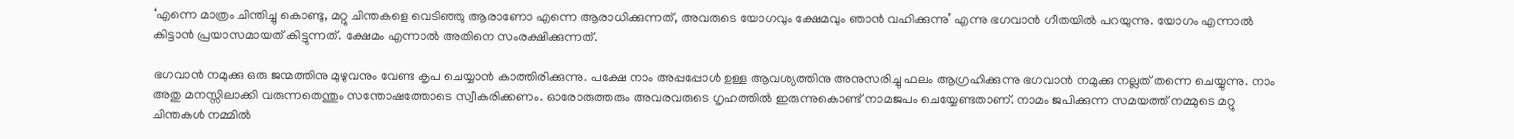‘എന്നെ മാത്രം ചിന്തിച്ചു കൊണ്ടു, മറ്റു ചിന്തകളെ വെടിഞ്ഞു ആരാണോ എന്നെ ആരാധിക്കുന്നത്, അവരുടെ യോഗവും ക്ഷേമവും ഞാന്‍ വഹിക്കുന്നു’ എന്നു ഭഗവാന്‍ ഗീതയില്‍ പറയുന്നു. യോഗം എന്നാല്‍ കിട്ടാന്‍ പ്രയാസമായത് കിട്ടുന്നത്. ക്ഷേമം എന്നാല്‍ അതിനെ സംരക്ഷിക്കുന്നത്.

ഭഗവാന്‍ നമുക്കു ഒരു ജന്മത്തിനു മുഴുവനും വേണ്ട കൃപ ചെയ്യാന്‍ കാത്തിരിക്കുന്നു. പക്ഷേ നാം അപ്പപ്പോള്‍ ഉള്ള ആവശ്യത്തിനു അനുസരിച്ചു ഫലം ആഗ്രഹിക്കുന്നു ഭഗവാന്‍ നമുക്കു നല്ലത് തന്നെ ചെയ്യുന്നു. നാം അതു മനസ്സിലാക്കി വരുന്നതെന്തും സന്തോഷത്തോടെ സ്വീകരിക്കണം. ഓരോരുത്തരും അവരവരുടെ ഗൃഹത്തില്‍ ഇരുന്നുകൊണ്ട് നാമജപം ചെയ്യേണ്ടതാണ്. നാമം ജപിക്കുന്ന സമയത്ത് നമ്മുടെ മറ്റു ചിന്തകള്‍ നമ്മില്‍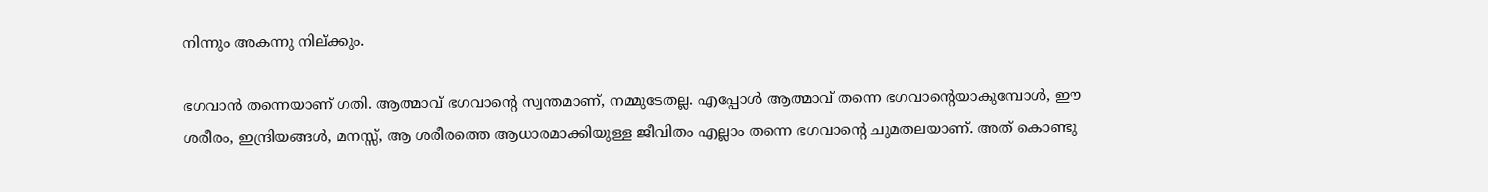നിന്നും അകന്നു നില്ക്കും.

ഭഗവാന്‍ തന്നെയാണ് ഗതി. ആത്മാവ് ഭഗവാന്റെ സ്വന്തമാണ്, നമ്മുടേതല്ല. എപ്പോള്‍ ആത്മാവ് തന്നെ ഭഗവാന്റെയാകുമ്പോള്‍, ഈ ശരീരം, ഇന്ദ്രിയങ്ങള്‍, മനസ്സ്, ആ ശരീരത്തെ ആധാരമാക്കിയുള്ള ജീവിതം എല്ലാം തന്നെ ഭഗവാന്റെ ചുമതലയാണ്. അത് കൊണ്ടു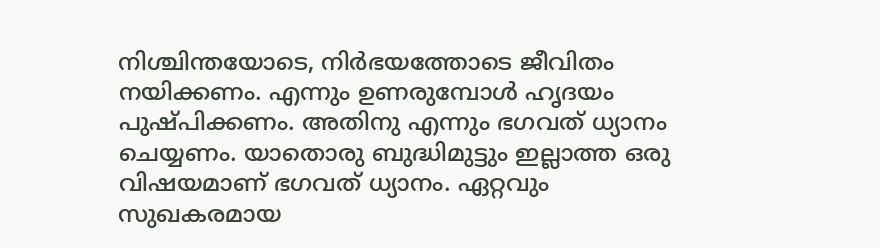നിശ്ചിന്തയോടെ, നിര്‍ഭയത്തോടെ ജീവിതം നയിക്കണം. എന്നും ഉണരുമ്പോള്‍ ഹൃദയം പുഷ്പിക്കണം. അതിനു എന്നും ഭഗവത് ധ്യാനം ചെയ്യണം. യാതൊരു ബുദ്ധിമുട്ടും ഇല്ലാത്ത ഒരു വിഷയമാണ് ഭഗവത് ധ്യാനം. ഏറ്റവും സുഖകരമായ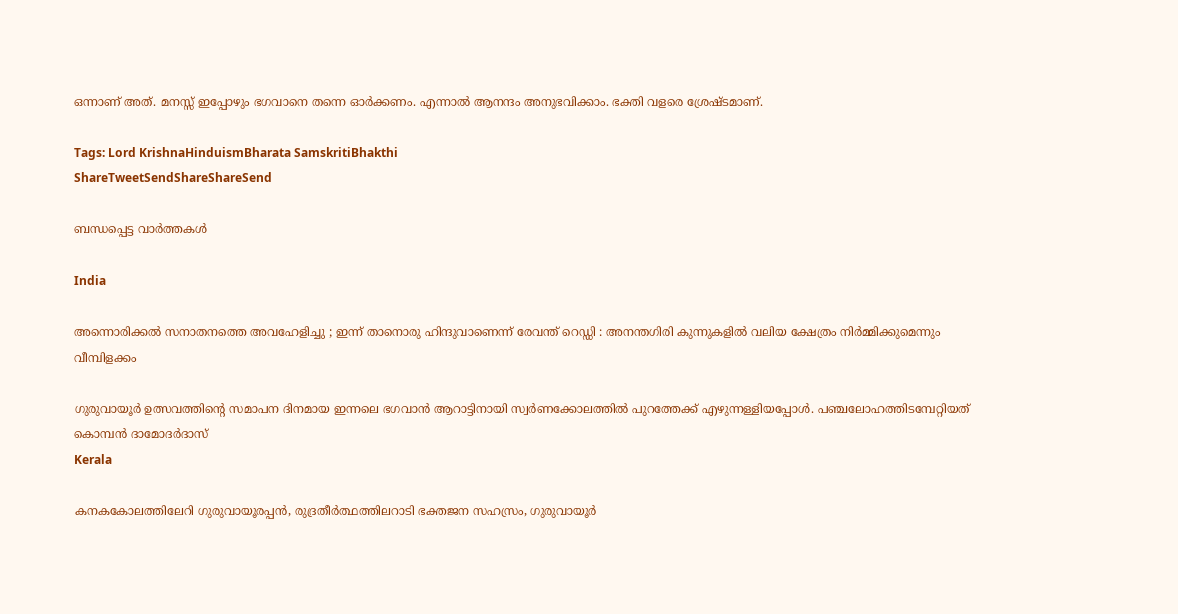ഒന്നാണ് അത്. മനസ്സ് ഇപ്പോഴും ഭഗവാനെ തന്നെ ഓര്‍ക്കണം. എന്നാല്‍ ആനന്ദം അനുഭവിക്കാം. ഭക്തി വളരെ ശ്രേഷ്ടമാണ്.

Tags: Lord KrishnaHinduismBharata SamskritiBhakthi
ShareTweetSendShareShareSend

ബന്ധപ്പെട്ട വാര്‍ത്തകള്‍

India

അന്നൊരിക്കൽ സനാതനത്തെ അവഹേളിച്ചു ; ഇന്ന് താനൊരു ഹിന്ദുവാണെന്ന് രേവന്ത് റെഡ്ഡി : അനന്തഗിരി കുന്നുകളിൽ വലിയ ക്ഷേത്രം നിർമ്മിക്കുമെന്നും വീമ്പിളക്കം

ഗുരുവായൂര്‍ ഉത്സവത്തിന്റെ സമാപന ദിനമായ ഇന്നലെ ഭഗവാന്‍ ആറാട്ടിനായി സ്വര്‍ണക്കോലത്തില്‍ പുറത്തേക്ക് എഴുന്നള്ളിയപ്പോള്‍. പഞ്ചലോഹത്തിടമ്പേറ്റിയത് കൊമ്പന്‍ ദാമോദര്‍ദാസ്‌
Kerala

കനകകോലത്തിലേറി ഗുരുവായൂരപ്പൻ, രുദ്രതീർത്ഥത്തിലറാടി ഭക്തജന സഹസ്രം, ഗുരുവായൂര്‍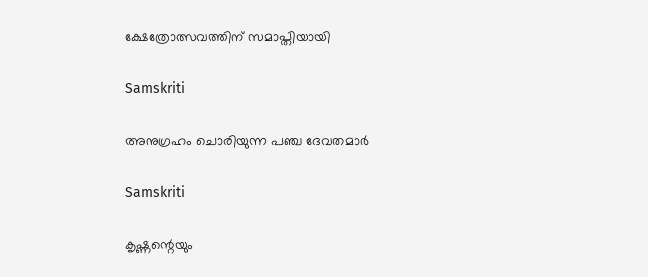ക്ഷേത്രോത്സവത്തിന് സമാപ്തിയായി

Samskriti

അനുഗ്രഹം ചൊരിയുന്ന പഞ്ച ദേവതമാര്‍

Samskriti

കൃഷ്ണന്റെയും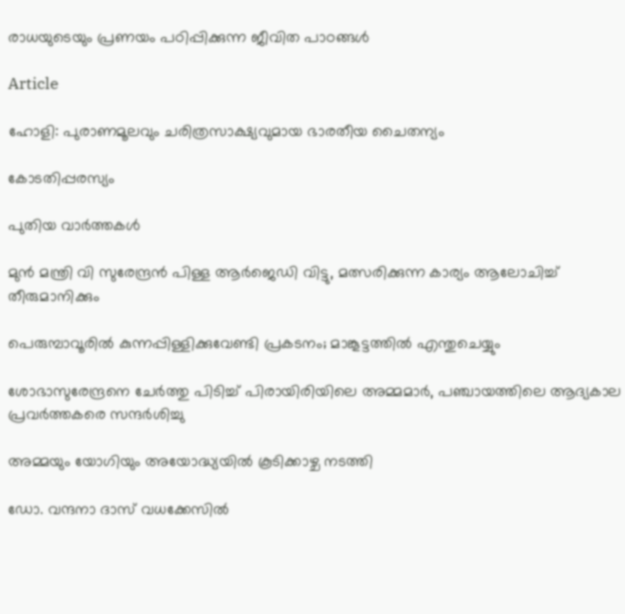രാധയുടെയും പ്രണയം പഠിപ്പിക്കുന്ന ജീവിത പാഠങ്ങള്‍

Article

ഹോളി: പുരാണമൂലവും ചരിത്രസാക്ഷ്യവുമായ ഭാരതീയ ചൈതന്യം

കോടതിപ്പരസ്യം

പുതിയ വാര്‍ത്തകള്‍

മുന്‍ മന്ത്രി വി സുരേന്ദ്രന്‍ പിള്ള ആര്‍ജെഡി വിട്ടു, മത്സരിക്കുന്ന കാര്യം ആലോചിച്ച് തീരുമാനിക്കും

പെരുമ്പാവൂരിൽ കുന്നപ്പിള്ളിക്കുവേണ്ടി പ്രകടനം; മാങ്കൂട്ടത്തിൽ എന്തുചെയ്യും

ശോഭാസുരേന്ദ്രനെ ചേര്‍ത്തു പിടിച്ച് പിരായിരിയിലെ അമ്മമാര്‍, പഞ്ചായത്തിലെ ആദ്യകാല പ്രവര്‍ത്തകരെ സന്ദര്‍ശിച്ചു

അമ്മയും യോഗിയും അയോദ്ധ്യയിൽ കൂടിക്കാഴ്ച നടത്തി

ഡോ. വന്ദനാ ദാസ് വധക്കേസിൽ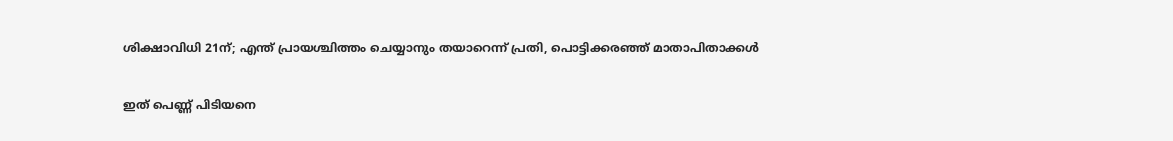ശിക്ഷാവിധി 21ന്; എന്ത് പ്രായശ്ചിത്തം ചെയ്യാനും തയാറെന്ന് പ്രതി, പൊട്ടിക്കരഞ്ഞ് മാതാപിതാക്കൾ

ഇത് പെണ്ണ് പിടിയനെ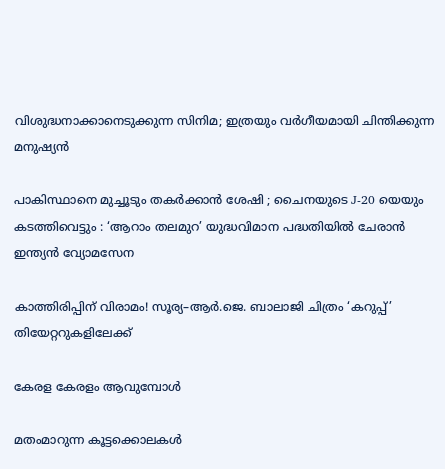വിശുദ്ധനാക്കാനെടുക്കുന്ന സിനിമ; ഇത്രയും വർഗീയമായി ചിന്തിക്കുന്ന മനുഷ്യൻ

പാകിസ്ഥാനെ മുച്ചൂടും തകർക്കാൻ ശേഷി ; ചൈനയുടെ J-20 യെയും കടത്തിവെട്ടും : ‘ആറാം തലമുറ’ യുദ്ധവിമാന പദ്ധതിയിൽ ചേരാൻ ഇന്ത്യൻ വ്യോമസേന

കാത്തിരിപ്പിന് വിരാമം! സൂര്യ–ആർ.ജെ. ബാലാജി ചിത്രം ‘കറുപ്പ്’ തിയേറ്ററുകളിലേക്ക്

കേരള കേരളം ആവുമ്പോൾ

മതംമാറുന്ന കൂട്ടക്കൊലകള്‍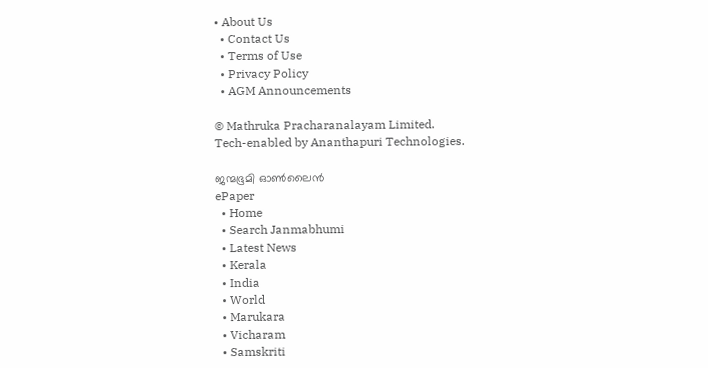• About Us
  • Contact Us
  • Terms of Use
  • Privacy Policy
  • AGM Announcements

© Mathruka Pracharanalayam Limited.
Tech-enabled by Ananthapuri Technologies.

ജന്മഭൂമി ഓണ്‍ലൈന്‍
ePaper
  • Home
  • Search Janmabhumi
  • Latest News
  • Kerala
  • India
  • World
  • Marukara
  • Vicharam
  • Samskriti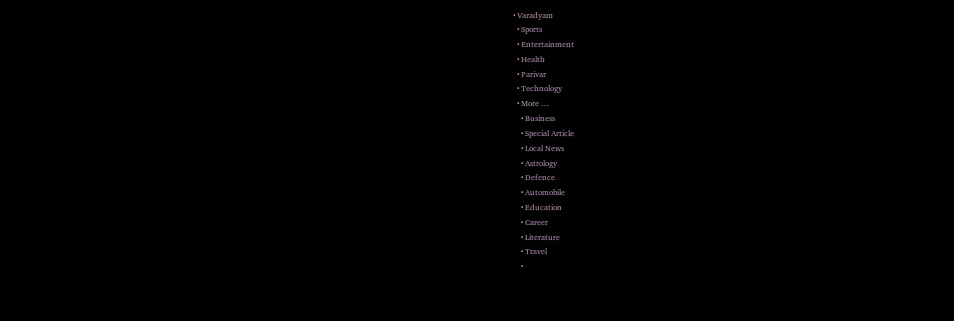• Varadyam
  • Sports
  • Entertainment
  • Health
  • Parivar
  • Technology
  • More …
    • Business
    • Special Article
    • Local News
    • Astrology
    • Defence
    • Automobile
    • Education
    • Career
    • Literature
    • Travel
    •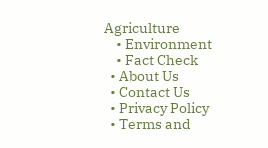Agriculture
    • Environment
    • Fact Check
  • About Us
  • Contact Us
  • Privacy Policy
  • Terms and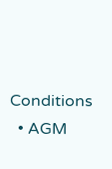Conditions
  • AGM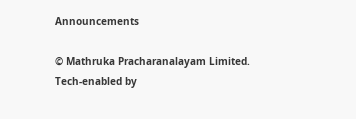Announcements

© Mathruka Pracharanalayam Limited.
Tech-enabled by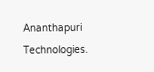Ananthapuri Technologies.